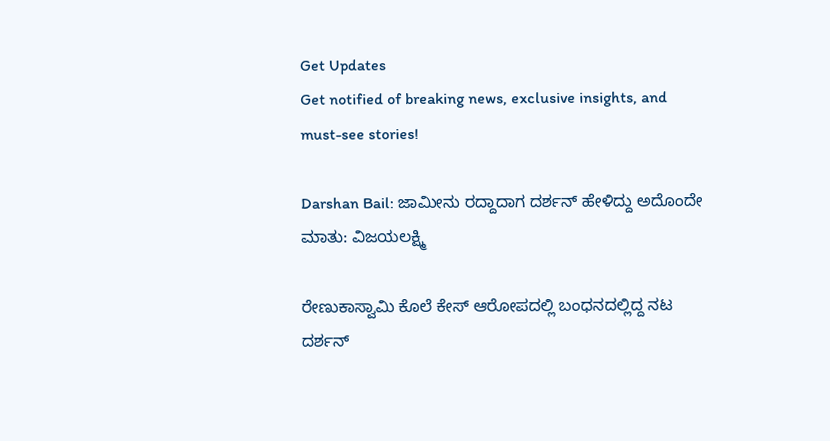Get Updates
Get notified of breaking news, exclusive insights, and must-see stories!

Darshan Bail: ಜಾಮೀನು ರದ್ದಾದಾಗ ದರ್ಶನ್‌ ಹೇಳಿದ್ದು ಅದೊಂದೇ ಮಾತು: ವಿಜಯಲಕ್ಷ್ಮಿ

ರೇಣುಕಾಸ್ವಾಮಿ ಕೊಲೆ ಕೇಸ್‌ ಆರೋಪದಲ್ಲಿ ಬಂಧನದಲ್ಲಿದ್ದ ನಟ ದರ್ಶನ್‌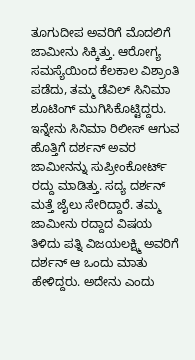ತೂಗುದೀಪ ಅವರಿಗೆ ಮೊದಲಿಗೆ ಜಾಮೀನು ಸಿಕ್ಕಿತ್ತು. ಆರೋಗ್ಯ ಸಮಸ್ಯೆಯಿಂದ ಕೆಲಕಾಲ ವಿಶ್ರಾಂತಿ ಪಡೆದು, ತಮ್ಮ ಡೆವಿಲ್‌ ಸಿನಿಮಾ ಶೂಟಿಂಗ್‌ ಮುಗಿಸಿಕೊಟ್ಟಿದ್ದರು. ಇನ್ನೇನು ಸಿನಿಮಾ ರಿಲೀಸ್‌ ಆಗುವ ಹೊತ್ತಿಗೆ ದರ್ಶನ್‌ ಅವರ ಜಾಮೀನನ್ನು ಸುಪ್ರೀಂಕೋರ್ಟ್‌ ರದ್ದು ಮಾಡಿತ್ತು. ಸದ್ಯ ದರ್ಶನ್‌ ಮತ್ತೆ ಜೈಲು ಸೇರಿದ್ದಾರೆ. ತಮ್ಮ ಜಾಮೀನು ರದ್ದಾದ ವಿಷಯ ತಿಳಿದು ಪತ್ನಿ ವಿಜಯಲಕ್ಷ್ಮಿ ಅವರಿಗೆ ದರ್ಶನ್‌ ಆ ಒಂದು ಮಾತು ಹೇಳಿದ್ದರು. ಅದೇನು ಎಂದು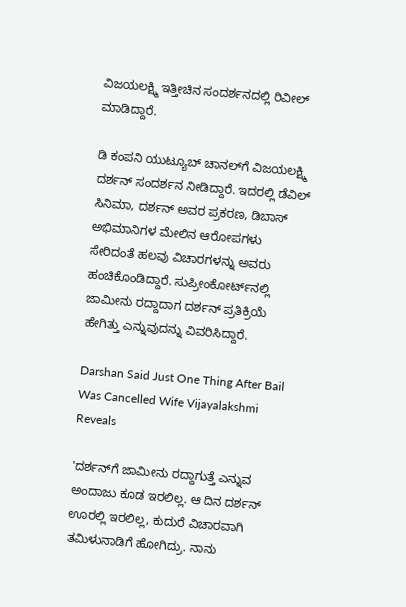ವಿಜಯಲಕ್ಷ್ಮಿ ಇತ್ತೀಚಿನ ಸಂದರ್ಶನದಲ್ಲಿ ರಿವೀಲ್‌ ಮಾಡಿದ್ದಾರೆ.

ಡಿ ಕಂಪನಿ ಯುಟ್ಯೂಬ್‌ ಚಾನಲ್‌ಗೆ ವಿಜಯಲಕ್ಷ್ಮಿ ದರ್ಶನ್‌ ಸಂದರ್ಶನ ನೀಡಿದ್ದಾರೆ. ಇದರಲ್ಲಿ ಡೆವಿಲ್‌ ಸಿನಿಮಾ, ದರ್ಶನ್‌ ಅವರ ಪ್ರಕರಣ, ಡಿಬಾಸ್‌ ಅಭಿಮಾನಿಗಳ ಮೇಲಿನ ಆರೋಪಗಳು ಸೇರಿದಂತೆ ಹಲವು ವಿಚಾರಗಳನ್ನು ಅವರು ಹಂಚಿಕೊಂಡಿದ್ದಾರೆ. ಸುಪ್ರೀಂಕೋರ್ಟ್‌ನಲ್ಲಿ ಜಾಮೀನು ರದ್ದಾದಾಗ ದರ್ಶನ್‌ ಪ್ರತಿಕ್ರಿಯೆ ಹೇಗಿತ್ತು ಎನ್ನುವುದನ್ನು ವಿವರಿಸಿದ್ದಾರೆ.

Darshan Said Just One Thing After Bail Was Cancelled Wife Vijayalakshmi Reveals

'ದರ್ಶನ್‌ಗೆ ಜಾಮೀನು ರದ್ದಾಗುತ್ತೆ ಎನ್ನುವ ಅಂದಾಜು ಕೂಡ ಇರಲಿಲ್ಲ. ಆ ದಿನ ದರ್ಶನ್ ಊರಲ್ಲಿ ಇರಲಿಲ್ಲ, ಕುದುರೆ ವಿಚಾರವಾಗಿ ತಮಿಳುನಾಡಿಗೆ ಹೋಗಿದ್ರು. ನಾನು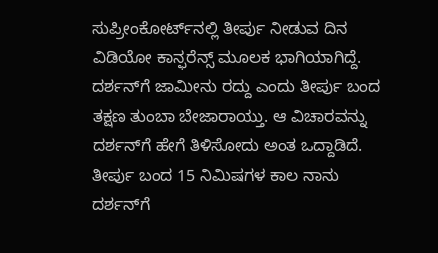ಸುಪ್ರೀಂಕೋರ್ಟ್‌ನಲ್ಲಿ ತೀರ್ಪು ನೀಡುವ ದಿನ ವಿಡಿಯೋ ಕಾನ್ಫರೆನ್ಸ್‌ ಮೂಲಕ ಭಾಗಿಯಾಗಿದ್ದೆ. ದರ್ಶನ್‌ಗೆ ಜಾಮೀನು ರದ್ದು ಎಂದು ತೀರ್ಪು ಬಂದ ತಕ್ಷಣ ತುಂಬಾ ಬೇಜಾರಾಯ್ತು. ಆ ವಿಚಾರವನ್ನು ದರ್ಶನ್‌ಗೆ ಹೇಗೆ ತಿಳಿಸೋದು ಅಂತ ಒದ್ದಾಡಿದೆ. ತೀರ್ಪು ಬಂದ 15 ನಿಮಿಷಗಳ ಕಾಲ ನಾನು ದರ್ಶನ್‌ಗೆ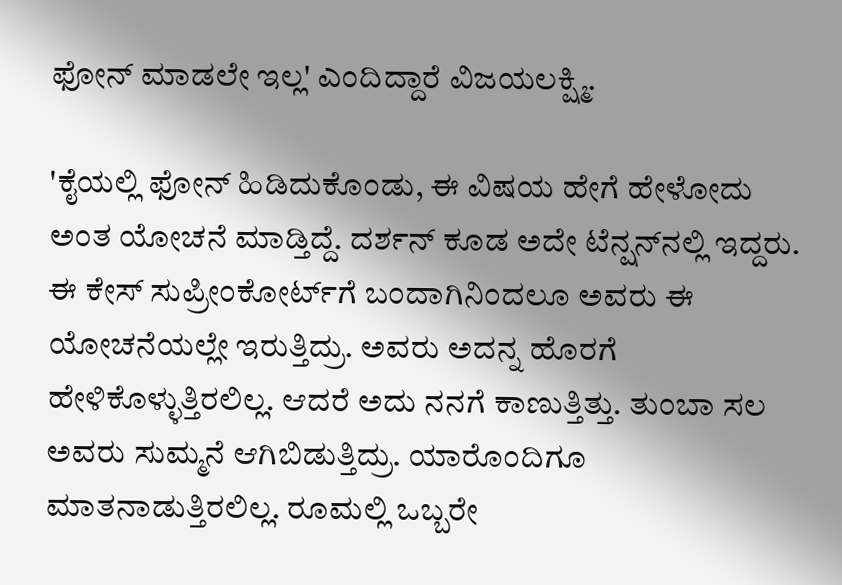ಫೋನ್‌ ಮಾಡಲೇ ಇಲ್ಲ' ಎಂದಿದ್ದಾರೆ ವಿಜಯಲಕ್ಷ್ಮಿ.

'ಕೈಯಲ್ಲಿ ಫೋನ್‌ ಹಿಡಿದುಕೊಂಡು, ಈ ವಿಷಯ ಹೇಗೆ ಹೇಳೋದು ಅಂತ ಯೋಚನೆ ಮಾಡ್ತಿದ್ದೆ. ದರ್ಶನ್‌ ಕೂಡ ಅದೇ ಟೆನ್ಷನ್‌ನಲ್ಲಿ ಇದ್ದರು. ಈ ಕೇಸ್‌ ಸುಪ್ರೀಂಕೋರ್ಟ್‌ಗೆ ಬಂದಾಗಿನಿಂದಲೂ ಅವರು ಈ ಯೋಚನೆಯಲ್ಲೇ ಇರುತ್ತಿದ್ರು. ಅವರು ಅದನ್ನ ಹೊರಗೆ ಹೇಳಿಕೊಳ್ಳುತ್ತಿರಲಿಲ್ಲ. ಆದರೆ ಅದು ನನಗೆ ಕಾಣುತ್ತಿತ್ತು. ತುಂಬಾ ಸಲ ಅವರು ಸುಮ್ಮನೆ ಆಗಿಬಿಡುತ್ತಿದ್ರು. ಯಾರೊಂದಿಗೂ ಮಾತನಾಡುತ್ತಿರಲಿಲ್ಲ. ರೂಮಲ್ಲಿ ಒಬ್ಬರೇ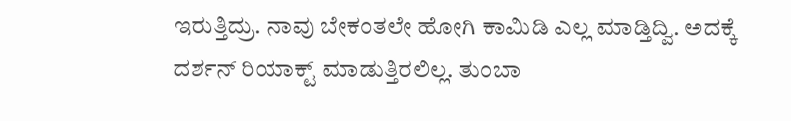ಇರುತ್ತಿದ್ರು. ನಾವು ಬೇಕಂತಲೇ ಹೋಗಿ ಕಾಮಿಡಿ ಎಲ್ಲ ಮಾಡ್ತಿದ್ವಿ. ಅದಕ್ಕೆ ದರ್ಶನ್‌ ರಿಯಾಕ್ಟ್‌ ಮಾಡುತ್ತಿರಲಿಲ್ಲ. ತುಂಬಾ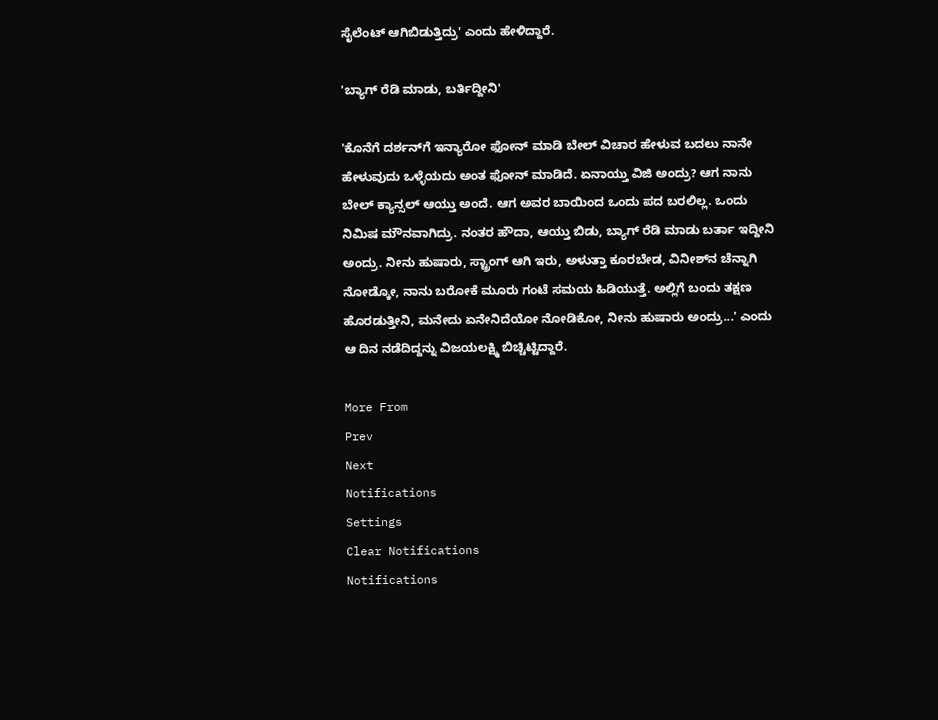ಸೈಲೆಂಟ್‌ ಆಗಿಬಿಡುತ್ತಿದ್ರು' ಎಂದು ಹೇಳಿದ್ದಾರೆ.

'ಬ್ಯಾಗ್‌ ರೆಡಿ ಮಾಡು, ಬರ್ತಿದ್ದೀನಿ'

'ಕೊನೆಗೆ ದರ್ಶನ್‌ಗೆ ಇನ್ಯಾರೋ ಫೋನ್‌ ಮಾಡಿ ಬೇಲ್‌ ವಿಚಾರ ಹೇಳುವ ಬದಲು ನಾನೇ ಹೇಳುವುದು ಒಳ್ಳೆಯದು ಅಂತ ಫೋನ್‌ ಮಾಡಿದೆ. ಏನಾಯ್ತು ವಿಜಿ ಅಂದ್ರು? ಆಗ ನಾನು ಬೇಲ್‌ ಕ್ಯಾನ್ಸಲ್‌ ಆಯ್ತು ಅಂದೆ. ಆಗ ಅವರ ಬಾಯಿಂದ ಒಂದು ಪದ ಬರಲಿಲ್ಲ. ಒಂದು ನಿಮಿಷ ಮೌನವಾಗಿದ್ರು. ನಂತರ ಹೌದಾ, ಆಯ್ತು ಬಿಡು, ಬ್ಯಾಗ್‌ ರೆಡಿ ಮಾಡು ಬರ್ತಾ ಇದ್ದೀನಿ ಅಂದ್ರು. ನೀನು ಹುಷಾರು, ಸ್ಟ್ರಾಂಗ್‌ ಆಗಿ ಇರು, ಅಳುತ್ತಾ ಕೂರಬೇಡ, ವಿನೀಶ್‌ನ ಚೆನ್ನಾಗಿ ನೋಡ್ಕೋ, ನಾನು ಬರೋಕೆ ಮೂರು ಗಂಟೆ ಸಮಯ ಹಿಡಿಯುತ್ತೆ. ಅಲ್ಲಿಗೆ ಬಂದು ತಕ್ಷಣ ಹೊರಡುತ್ತೀನಿ, ಮನೇದು ಏನೇನಿದೆಯೋ ನೋಡಿಕೋ, ನೀನು ಹುಷಾರು ಅಂದ್ರು...' ಎಂದು ಆ ದಿನ ನಡೆದಿದ್ದನ್ನು ವಿಜಯಲಕ್ಷ್ಮಿ ಬಿಚ್ಚಿಟ್ಟಿದ್ದಾರೆ.

More From
Prev
Next
Notifications
Settings
Clear Notifications
Notifications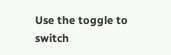Use the toggle to switch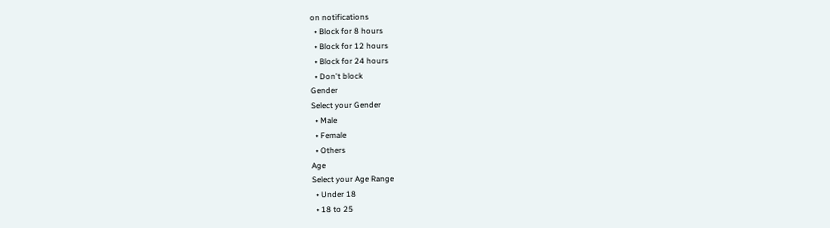on notifications
  • Block for 8 hours
  • Block for 12 hours
  • Block for 24 hours
  • Don't block
Gender
Select your Gender
  • Male
  • Female
  • Others
Age
Select your Age Range
  • Under 18
  • 18 to 25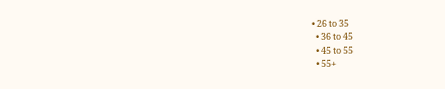• 26 to 35
  • 36 to 45
  • 45 to 55
  • 55+